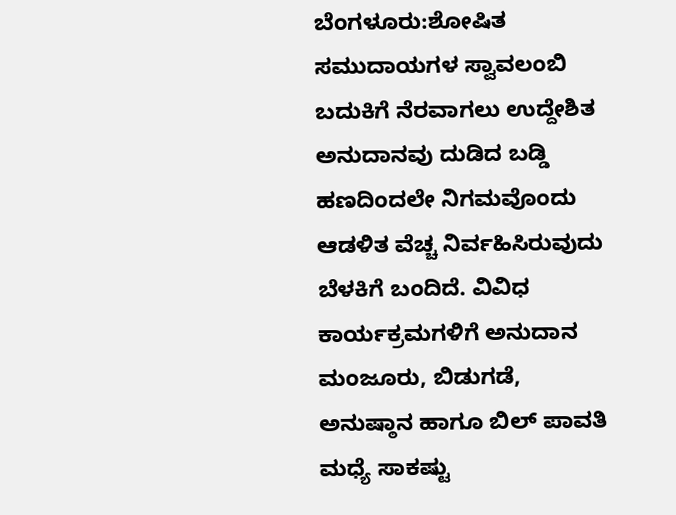ಬೆಂಗಳೂರು:ಶೋಷಿತ ಸಮುದಾಯಗಳ ಸ್ವಾವಲಂಬಿ ಬದುಕಿಗೆ ನೆರವಾಗಲು ಉದ್ದೇಶಿತ ಅನುದಾನವು ದುಡಿದ ಬಡ್ಡಿ ಹಣದಿಂದಲೇ ನಿಗಮವೊಂದು ಆಡಳಿತ ವೆಚ್ಚ ನಿರ್ವಹಿಸಿರುವುದು ಬೆಳಕಿಗೆ ಬಂದಿದೆ. ವಿವಿಧ ಕಾರ್ಯಕ್ರಮಗಳಿಗೆ ಅನುದಾನ ಮಂಜೂರು, ಬಿಡುಗಡೆ, ಅನುಷ್ಠಾನ ಹಾಗೂ ಬಿಲ್ ಪಾವತಿ ಮಧ್ಯೆ ಸಾಕಷ್ಟು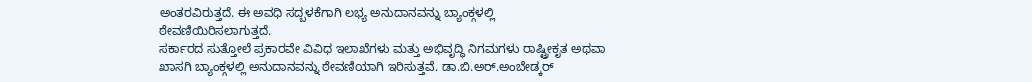ಅಂತರವಿರುತ್ತದೆ. ಈ ಅವಧಿ ಸದ್ಬಳಕೆಗಾಗಿ ಲಭ್ಯ ಅನುದಾನವನ್ನು ಬ್ಯಾಂಕ್ಗಳಲ್ಲಿ ಠೇವಣಿಯಿರಿಸಲಾಗುತ್ತದೆ.
ಸರ್ಕಾರದ ಸುತ್ತೋಲೆ ಪ್ರಕಾರವೇ ವಿವಿಧ ಇಲಾಖೆಗಳು ಮತ್ತು ಅಭಿವೃದ್ಧಿ ನಿಗಮಗಳು ರಾಷ್ಟ್ರೀಕೃತ ಅಥವಾ ಖಾಸಗಿ ಬ್ಯಾಂಕ್ಗಳಲ್ಲಿ ಅನುದಾನವನ್ನು ಠೇವಣಿಯಾಗಿ ಇರಿಸುತ್ತವೆ. ಡಾ.ಬಿ.ಅರ್.ಅಂಬೇಡ್ಕರ್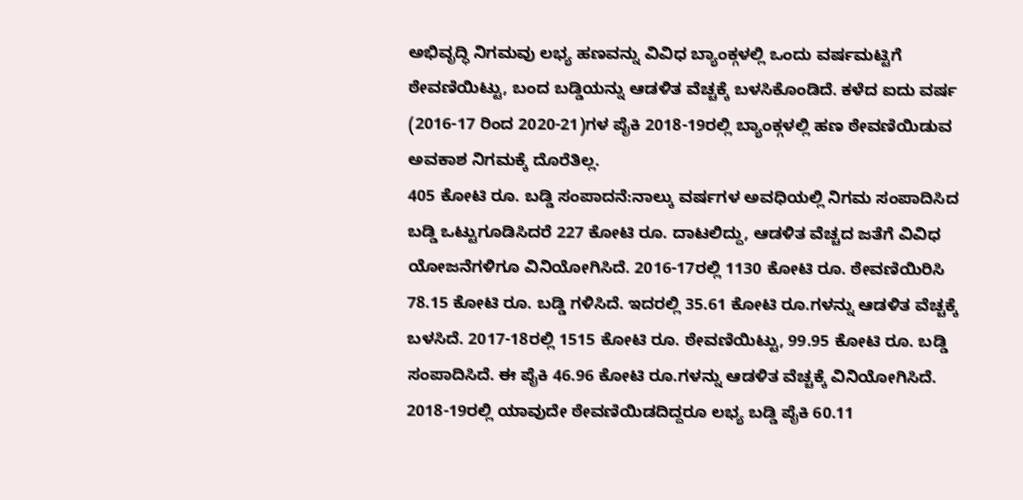ಅಭಿವೃದ್ಧಿ ನಿಗಮವು ಲಭ್ಯ ಹಣವನ್ನು ವಿವಿಧ ಬ್ಯಾಂಕ್ಗಳಲ್ಲಿ ಒಂದು ವರ್ಷಮಟ್ಟಿಗೆ ಠೇವಣಿಯಿಟ್ಟು, ಬಂದ ಬಡ್ಡಿಯನ್ನು ಆಡಳಿತ ವೆಚ್ಚಕ್ಕೆ ಬಳಸಿಕೊಂಡಿದೆ. ಕಳೆದ ಐದು ವರ್ಷ (2016-17 ರಿಂದ 2020-21)ಗಳ ಪೈಕಿ 2018-19ರಲ್ಲಿ ಬ್ಯಾಂಕ್ಗಳಲ್ಲಿ ಹಣ ಠೇವಣಿಯಿಡುವ ಅವಕಾಶ ನಿಗಮಕ್ಕೆ ದೊರೆತಿಲ್ಲ.
405 ಕೋಟಿ ರೂ. ಬಡ್ಡಿ ಸಂಪಾದನೆ:ನಾಲ್ಕು ವರ್ಷಗಳ ಅವಧಿಯಲ್ಲಿ ನಿಗಮ ಸಂಪಾದಿಸಿದ ಬಡ್ಡಿ ಒಟ್ಟುಗೂಡಿಸಿದರೆ 227 ಕೋಟಿ ರೂ. ದಾಟಲಿದ್ದು, ಆಡಳಿತ ವೆಚ್ಚದ ಜತೆಗೆ ವಿವಿಧ ಯೋಜನೆಗಳಿಗೂ ವಿನಿಯೋಗಿಸಿದೆ. 2016-17ರಲ್ಲಿ 1130 ಕೋಟಿ ರೂ. ಠೇವಣಿಯಿರಿಸಿ 78.15 ಕೋಟಿ ರೂ. ಬಡ್ಡಿ ಗಳಿಸಿದೆ. ಇದರಲ್ಲಿ 35.61 ಕೋಟಿ ರೂ.ಗಳನ್ನು ಆಡಳಿತ ವೆಚ್ಚಕ್ಕೆ ಬಳಸಿದೆ. 2017-18ರಲ್ಲಿ 1515 ಕೋಟಿ ರೂ. ಠೇವಣಿಯಿಟ್ಟು, 99.95 ಕೋಟಿ ರೂ. ಬಡ್ಡಿ ಸಂಪಾದಿಸಿದೆ. ಈ ಪೈಕಿ 46.96 ಕೋಟಿ ರೂ.ಗಳನ್ನು ಆಡಳಿತ ವೆಚ್ಚಕ್ಕೆ ವಿನಿಯೋಗಿಸಿದೆ. 2018-19ರಲ್ಲಿ ಯಾವುದೇ ಠೇವಣಿಯಿಡದಿದ್ದರೂ ಲಭ್ಯ ಬಡ್ಡಿ ಪೈಕಿ 60.11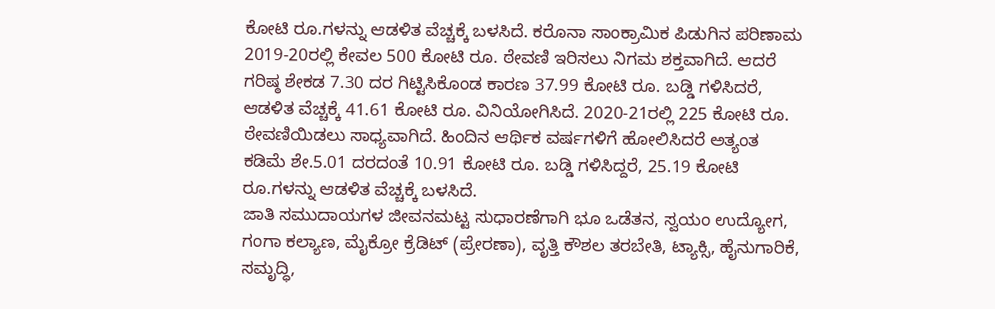ಕೋಟಿ ರೂ.ಗಳನ್ನು ಆಡಳಿತ ವೆಚ್ಚಕ್ಕೆ ಬಳಸಿದೆ. ಕರೊನಾ ಸಾಂಕ್ರಾಮಿಕ ಪಿಡುಗಿನ ಪರಿಣಾಮ 2019-20ರಲ್ಲಿ ಕೇವಲ 500 ಕೋಟಿ ರೂ. ಠೇವಣಿ ಇರಿಸಲು ನಿಗಮ ಶಕ್ತವಾಗಿದೆ. ಆದರೆ ಗರಿಷ್ಠ ಶೇಕಡ 7.30 ದರ ಗಿಟ್ಟಿಸಿಕೊಂಡ ಕಾರಣ 37.99 ಕೋಟಿ ರೂ. ಬಡ್ಡಿ ಗಳಿಸಿದರೆ, ಆಡಳಿತ ವೆಚ್ಚಕ್ಕೆ 41.61 ಕೋಟಿ ರೂ. ವಿನಿಯೋಗಿಸಿದೆ. 2020-21ರಲ್ಲಿ 225 ಕೋಟಿ ರೂ. ಠೇವಣಿಯಿಡಲು ಸಾಧ್ಯವಾಗಿದೆ. ಹಿಂದಿನ ಆರ್ಥಿಕ ವರ್ಷಗಳಿಗೆ ಹೋಲಿಸಿದರೆ ಅತ್ಯಂತ ಕಡಿಮೆ ಶೇ.5.01 ದರದಂತೆ 10.91 ಕೋಟಿ ರೂ. ಬಡ್ಡಿ ಗಳಿಸಿದ್ದರೆ, 25.19 ಕೋಟಿ ರೂ.ಗಳನ್ನು ಆಡಳಿತ ವೆಚ್ಚಕ್ಕೆ ಬಳಸಿದೆ.
ಜಾತಿ ಸಮುದಾಯಗಳ ಜೀವನಮಟ್ಟ ಸುಧಾರಣೆಗಾಗಿ ಭೂ ಒಡೆತನ, ಸ್ವಯಂ ಉದ್ಯೋಗ, ಗಂಗಾ ಕಲ್ಯಾಣ, ಮೈಕ್ರೋ ಕ್ರೆಡಿಟ್ (ಪ್ರೇರಣಾ), ವೃತ್ತಿ ಕೌಶಲ ತರಬೇತಿ, ಟ್ಯಾಕ್ಸಿ, ಹೈನುಗಾರಿಕೆ, ಸಮೃದ್ಧಿ,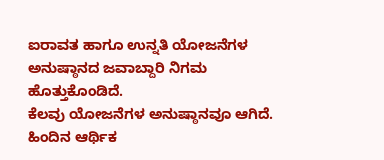ಐರಾವತ ಹಾಗೂ ಉನ್ನತಿ ಯೋಜನೆಗಳ ಅನುಷ್ಠಾನದ ಜವಾಬ್ದಾರಿ ನಿಗಮ ಹೊತ್ತುಕೊಂಡಿದೆ.
ಕೆಲವು ಯೋಜನೆಗಳ ಅನುಷ್ಠಾನವೂ ಆಗಿದೆ. ಹಿಂದಿನ ಆರ್ಥಿಕ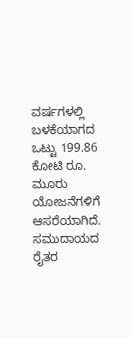ವರ್ಷಗಳಲ್ಲಿ ಬಳಕೆಯಾಗದ ಒಟ್ಟು 199.86 ಕೋಟಿ ರೂ. ಮೂರು ಯೋಜನೆಗಳಿಗೆ ಆಸರೆಯಾಗಿದೆ. ಸಮುದಾಯದ ರೈತರ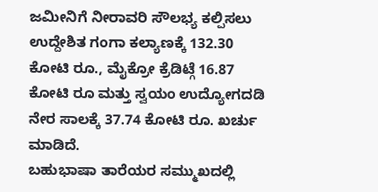ಜಮೀನಿಗೆ ನೀರಾವರಿ ಸೌಲಭ್ಯ ಕಲ್ಪಿಸಲು ಉದ್ದೇಶಿತ ಗಂಗಾ ಕಲ್ಯಾಣಕ್ಕೆ 132.30 ಕೋಟಿ ರೂ., ಮೈಕ್ರೋ ಕ್ರೆಡಿಟ್ಗೆ 16.87 ಕೋಟಿ ರೂ ಮತ್ತು ಸ್ವಯಂ ಉದ್ಯೋಗದಡಿ ನೇರ ಸಾಲಕ್ಕೆ 37.74 ಕೋಟಿ ರೂ. ಖರ್ಚು ಮಾಡಿದೆ.
ಬಹುಭಾಷಾ ತಾರೆಯರ ಸಮ್ಮುಖದಲ್ಲಿ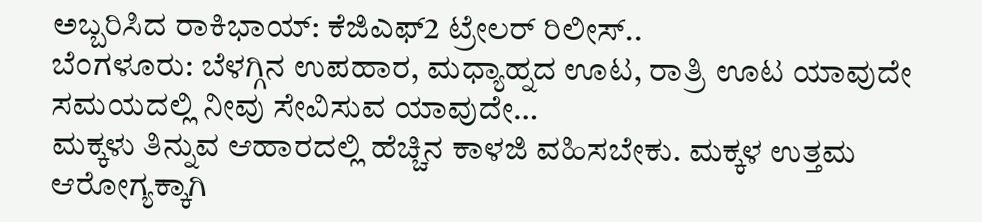ಅಬ್ಬರಿಸಿದ ರಾಕಿಭಾಯ್: ಕೆಜಿಎಫ್2 ಟ್ರೇಲರ್ ರಿಲೀಸ್..
ಬೆಂಗಳೂರು: ಬೆಳಗ್ಗಿನ ಉಪಹಾರ, ಮಧ್ಯಾಹ್ನದ ಊಟ, ರಾತ್ರಿ ಊಟ ಯಾವುದೇ ಸಮಯದಲ್ಲಿ ನೀವು ಸೇವಿಸುವ ಯಾವುದೇ…
ಮಕ್ಕಳು ತಿನ್ನುವ ಆಹಾರದಲ್ಲಿ ಹೆಚ್ಚಿನ ಕಾಳಜಿ ವಹಿಸಬೇಕು. ಮಕ್ಕಳ ಉತ್ತಮ ಆರೋಗ್ಯಕ್ಕಾಗಿ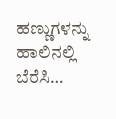ಹಣ್ಣುಗಳನ್ನು ಹಾಲಿನಲ್ಲಿ ಬೆರೆಸಿ…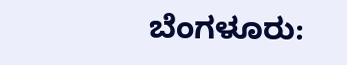ಬೆಂಗಳೂರು: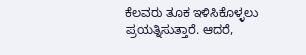ಕೆಲವರು ತೂಕ ಇಳಿಸಿಕೊಳ್ಳಲು ಪ್ರಯತ್ನಿಸುತ್ತಾರೆ. ಆದರೆ,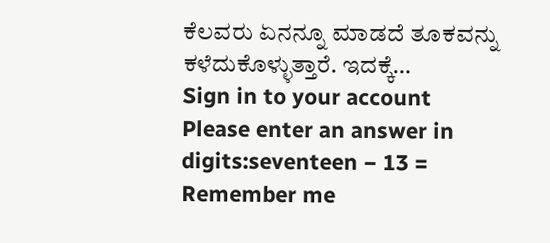ಕೆಲವರು ಏನನ್ನೂ ಮಾಡದೆ ತೂಕವನ್ನು ಕಳೆದುಕೊಳ್ಳುತ್ತಾರೆ. ಇದಕ್ಕೆ…
Sign in to your account
Please enter an answer in digits:seventeen − 13 =
Remember me